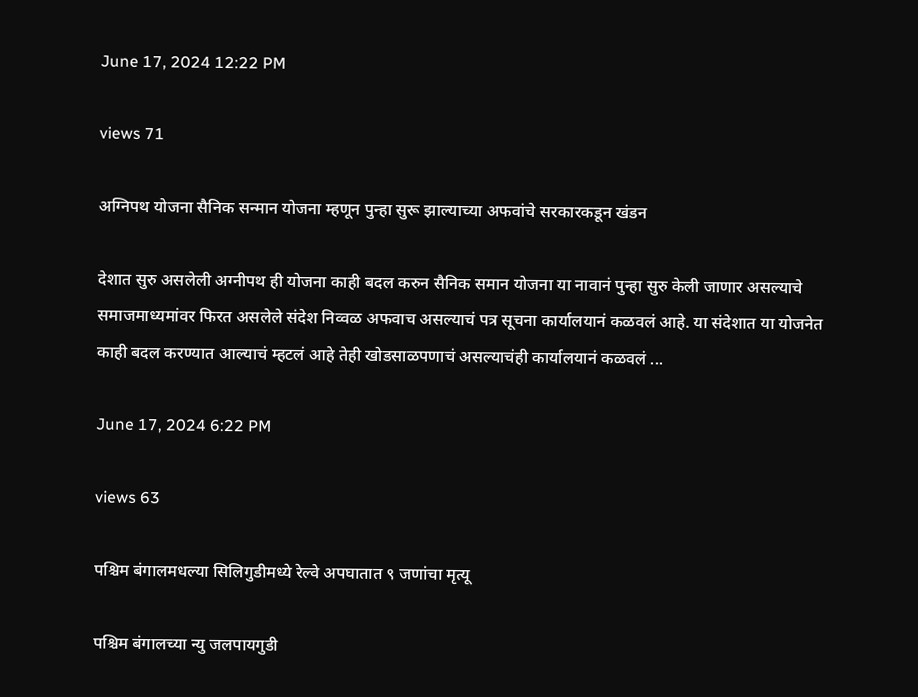June 17, 2024 12:22 PM

views 71

अग्निपथ योजना सैनिक सन्मान योजना म्हणून पुन्हा सुरू झाल्याच्या अफवांचे सरकारकडून खंडन

देशात सुरु असलेली अग्नीपथ ही योजना काही बदल करुन सैनिक समान योजना या नावानं पुन्हा सुरु केली जाणार असल्याचे समाजमाध्यमांवर फिरत असलेले संदेश निव्वळ अफवाच असल्याचं पत्र सूचना कार्यालयानं कळवलं आहे. या संदेशात या योजनेत काही बदल करण्यात आल्याचं म्हटलं आहे तेही खोडसाळपणाचं असल्याचंही कार्यालयानं कळवलं ...

June 17, 2024 6:22 PM

views 63

पश्चिम बंगालमधल्या सिलिगुडीमध्ये रेल्वे अपघातात ९ जणांचा मृत्यू

पश्चिम बंगालच्या न्यु जलपायगुडी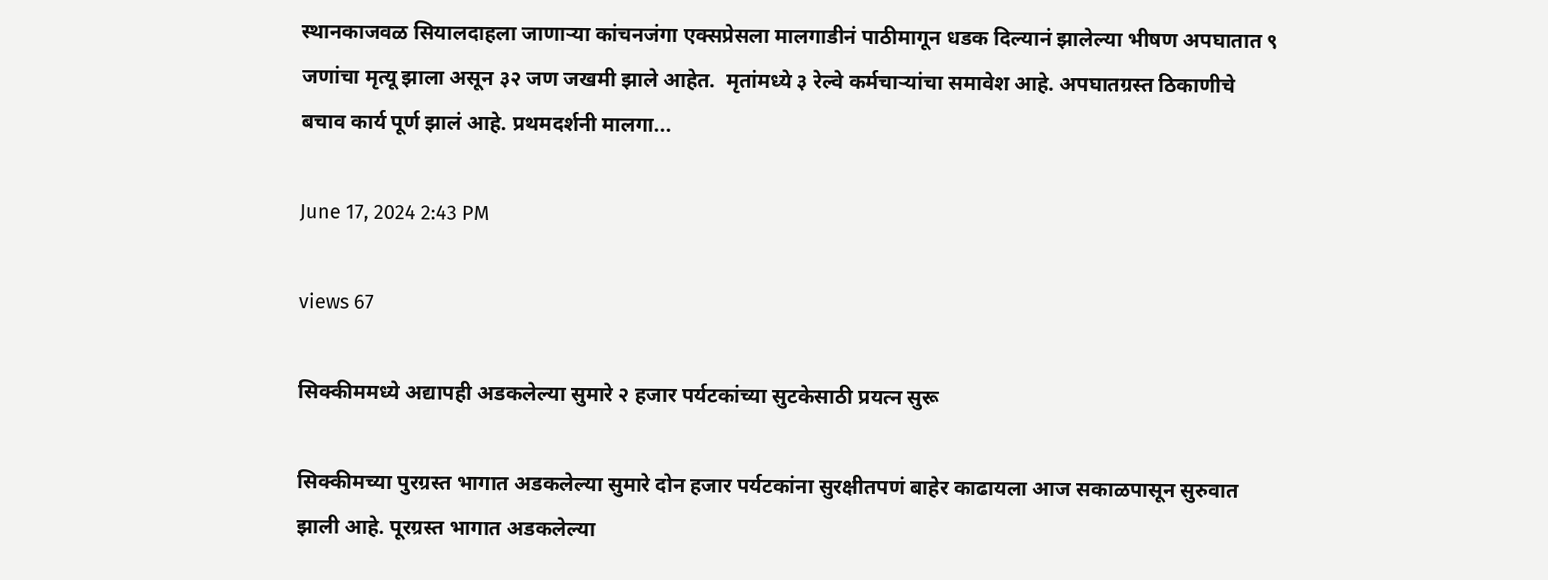स्थानकाजवळ सियालदाहला जाणाऱ्या कांचनजंगा एक्सप्रेसला मालगाडीनं पाठीमागून धडक दिल्यानं झालेल्या भीषण अपघातात ९ जणांचा मृत्यू झाला असून ३२ जण जखमी झाले आहेत.  मृतांमध्ये ३ रेल्वे कर्मचाऱ्यांचा समावेश आहे. अपघातग्रस्त ठिकाणीचे बचाव कार्य पूर्ण झालं आहे. प्रथमदर्शनी मालगा...

June 17, 2024 2:43 PM

views 67

सिक्कीममध्ये अद्यापही अडकलेल्या सुमारे २ हजार पर्यटकांच्या सुटकेसाठी प्रयत्न सुरू

सिक्कीमच्या पुरग्रस्त भागात अडकलेल्या सुमारे दोन हजार पर्यटकांना सुरक्षीतपणं बाहेर काढायला आज सकाळपासून सुरुवात झाली आहे. पूरग्रस्त भागात अडकलेल्या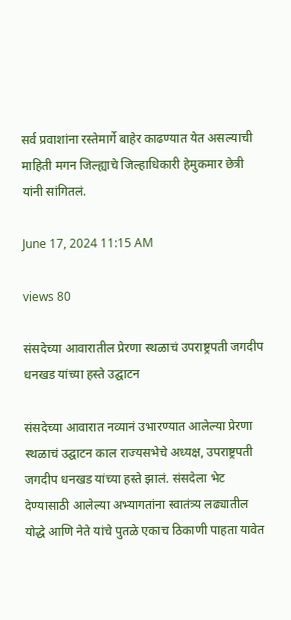सर्व प्रवाशांना रस्तेमार्गे बाहेर काढण्यात येत असल्याची माहिती मगन जिल्ह्याचे जिल्हाधिकारी हेमुकमार छेत्री यांनी सांगितलं.

June 17, 2024 11:15 AM

views 80

संसदेच्या आवारातील प्रेरणा स्थळाचं उपराष्ट्रपती जगदीप धनखड यांच्या हस्ते उद्घाटन

संसदेच्या आवारात नव्यानं उभारण्यात आलेल्या प्रेरणा स्थळाचं उद्घाटन काल राज्यसभेचे अध्यक्ष, उपराष्ट्रपती जगदीप धनखड यांच्या हस्ते झालं. संसदेला भेट देण्यासाठी आलेल्या अभ्यागतांना स्वातंत्र्य लढ्यातील योद्धे आणि नेते यांचे पुतळे एकाच ठिकाणी पाहता यावेत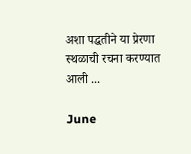अशा पद्धतीने या प्रेरणा स्थळाची रचना करण्यात आली ...

June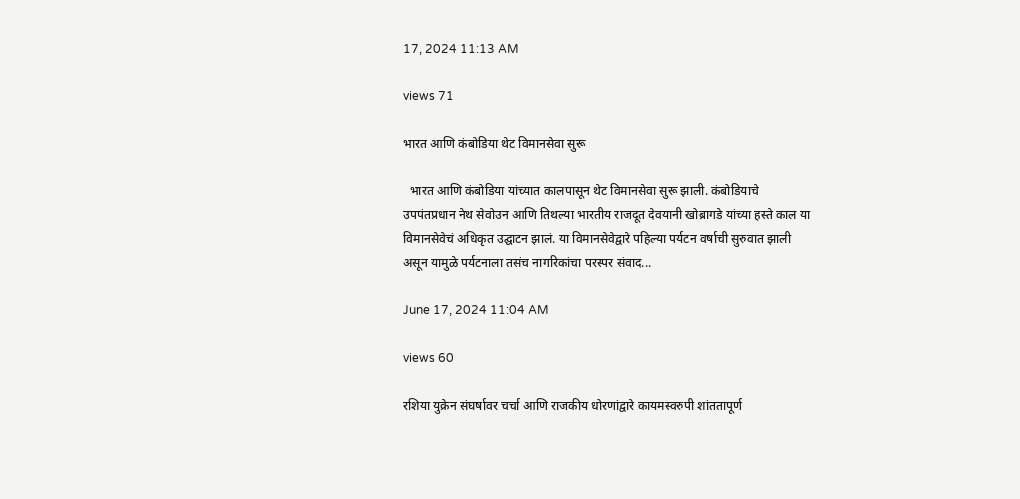17, 2024 11:13 AM

views 71

भारत आणि कंबोडिया थेट विमानसेवा सुरू

  भारत आणि कंबोडिया यांच्यात कालपासून थेट विमानसेवा सुरू झाली. कंबोडियाचे उपपंतप्रधान नेथ सेवोउन आणि तिथल्या भारतीय राजदूत देवयानी खोब्रागडे यांच्या हस्ते काल या विमानसेवेचं अधिकृत उद्घाटन झालं. या विमानसेवेद्वारे पहिल्या पर्यटन वर्षाची सुरुवात झाली असून यामुळे पर्यटनाला तसंच नागरिकांचा परस्पर संवाद...

June 17, 2024 11:04 AM

views 60

रशिया युक्रेन संघर्षावर चर्चा आणि राजकीय धोरणांद्वारे कायमस्वरुपी शांततापूर्ण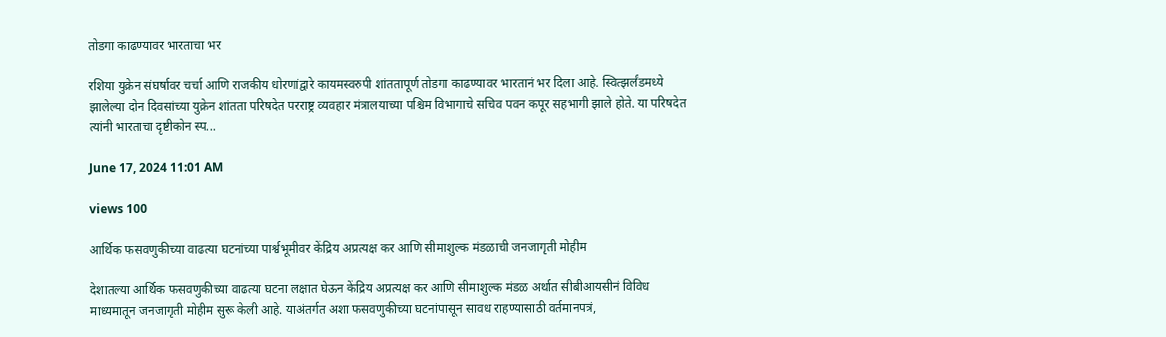तोडगा काढण्यावर भारताचा भर

रशिया युक्रेन संघर्षावर चर्चा आणि राजकीय धोरणांद्वारे कायमस्वरुपी शांततापूर्ण तोडगा काढण्यावर भारतानं भर दिला आहे. स्वित्झर्लंडमध्ये झालेल्या दोन दिवसांच्या युक्रेन शांतता परिषदेत परराष्ट्र व्यवहार मंत्रालयाच्या पश्चिम विभागाचे सचिव पवन कपूर सहभागी झाले होते. या परिषदेत त्यांनी भारताचा दृष्टीकोन स्प...

June 17, 2024 11:01 AM

views 100

आर्थिक फसवणुकीच्या वाढत्या घटनांच्या पार्श्वभूमीवर केंद्रिय अप्रत्यक्ष कर आणि सीमाशुल्क मंडळाची जनजागृती मोहीम

देशातल्या आर्थिक फसवणुकीच्या वाढत्या घटना लक्षात घेऊन केंद्रिय अप्रत्यक्ष कर आणि सीमाशुल्क मंडळ अर्थात सीबीआयसीनं विविध माध्यमातून जनजागृती मोहीम सुरू केली आहे. याअंतर्गत अशा फसवणुकीच्या घटनांपासून सावध राहण्यासाठी वर्तमानपत्रं,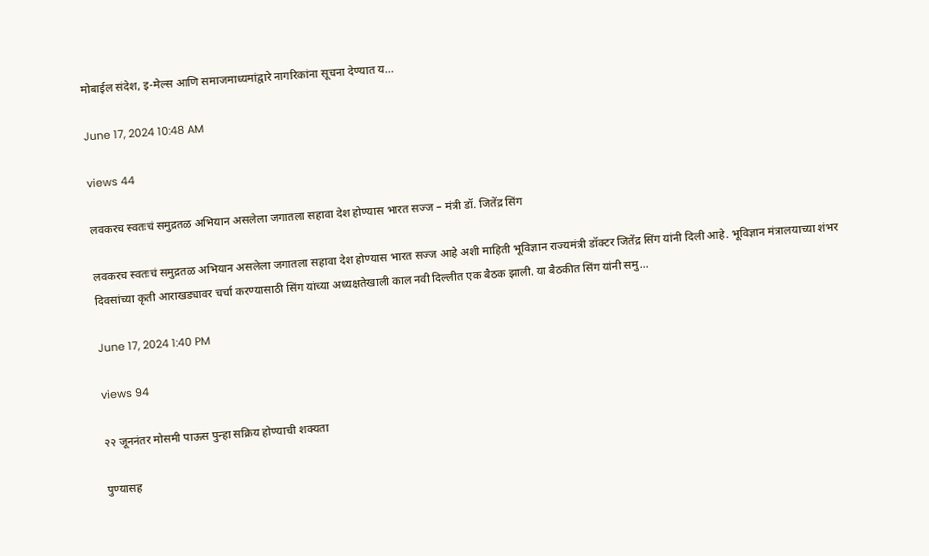मोबाईल संदेश, इ-मेल्स आणि समाजमाध्यमांद्वारे नागरिकांना सूचना देण्यात य...

June 17, 2024 10:48 AM

views 44

लवकरच स्वतःचं समुद्रतळ अभियान असलेला जगातला सहावा देश होण्यास भारत सज्ज – मंत्री डॉ. जितेंद्र सिंग

लवकरच स्वतःचं समुद्रतळ अभियान असलेला जगातला सहावा देश होण्यास भारत सज्ज आहे अशी माहिती भूविज्ञान राज्यमंत्री डॉक्टर जितेंद्र सिंग यांनी दिली आहे. भूविज्ञान मंत्रालयाच्या शंभर दिवसांच्या कृती आराखड्यावर चर्चा करण्यासाठी सिंग यांच्या अध्यक्षतेखाली काल नवी दिल्लीत एक बैठक झाली. या बैठकीत सिंग यांनी समु...

June 17, 2024 1:40 PM

views 94

२२ जूननंतर मोसमी पाऊस पुन्हा सक्रिय होण्याची शक्यता

पुण्यासह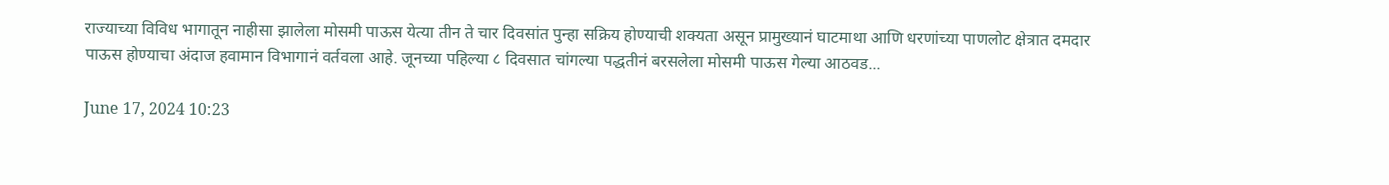राज्याच्या विविध भागातून नाहीसा झालेला मोसमी पाऊस येत्या तीन ते चार दिवसांत पुन्हा सक्रिय होण्याची शक्यता असून प्रामुख्यानं घाटमाथा आणि धरणांच्या पाणलोट क्षेत्रात दमदार पाऊस होण्याचा अंदाज हवामान विभागानं वर्तवला आहे. जूनच्या पहिल्या ८ दिवसात चांगल्या पद्धतीनं बरसलेला मोसमी पाऊस गेल्या आठवड...

June 17, 2024 10:23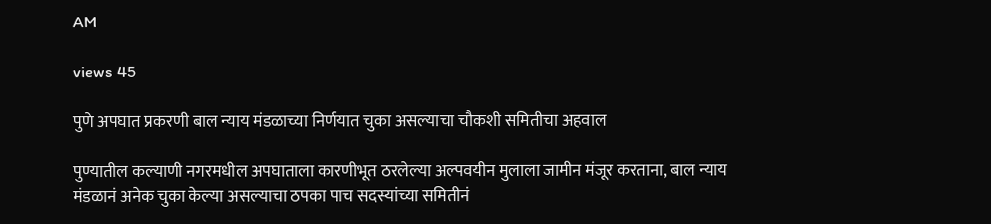AM

views 45

पुणे अपघात प्रकरणी बाल न्याय मंडळाच्या निर्णयात चुका असल्याचा चौकशी समितीचा अहवाल

पुण्यातील कल्याणी नगरमधील अपघाताला कारणीभूत ठरलेल्या अल्पवयीन मुलाला जामीन मंजूर करताना, बाल न्याय मंडळानं अनेक चुका केल्या असल्याचा ठपका पाच सदस्यांच्या समितीनं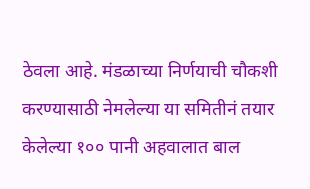ठेवला आहे. मंडळाच्या निर्णयाची चौकशी करण्यासाठी नेमलेल्या या समितीनं तयार केलेल्या १०० पानी अहवालात बाल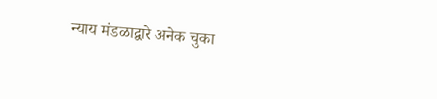न्याय मंडळाद्वारे अनेक चुका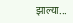झाल्या...